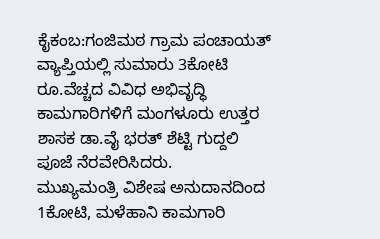ಕೈಕಂಬ:ಗಂಜಿಮಠ ಗ್ರಾಮ ಪಂಚಾಯತ್ ವ್ಯಾಪ್ತಿಯಲ್ಲಿ ಸುಮಾರು 3ಕೋಟಿ ರೂ.ವೆಚ್ಚದ ವಿವಿಧ ಅಭಿವೃದ್ಧಿ ಕಾಮಗಾರಿಗಳಿಗೆ ಮಂಗಳೂರು ಉತ್ತರ ಶಾಸಕ ಡಾ.ವೈ ಭರತ್ ಶೆಟ್ಟಿ ಗುದ್ದಲಿ ಪೂಜೆ ನೆರವೇರಿಸಿದರು.
ಮುಖ್ಯಮಂತ್ರಿ ವಿಶೇಷ ಅನುದಾನದಿಂದ 1ಕೋಟಿ, ಮಳೆಹಾನಿ ಕಾಮಗಾರಿ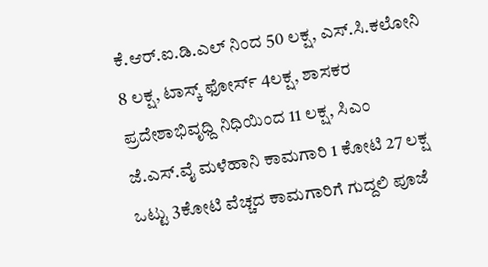ಕೆ.ಆರ್.ಐ.ಡಿ.ಎಲ್ ನಿಂದ 50 ಲಕ್ಷ, ಎಸ್.ಸಿ.ಕಲೋನಿ 8 ಲಕ್ಷ, ಟಾಸ್ಕ್ ಫೋರ್ಸ್ 4ಲಕ್ಷ, ಶಾಸಕರ ಪ್ರದೇಶಾಭಿವೃಧ್ದಿ ನಿಧಿಯಿಂದ 11 ಲಕ್ಷ, ಸಿಎಂ ಜೆ.ಎಸ್.ವೈ ಮಳೆಹಾನಿ ಕಾಮಗಾರಿ 1 ಕೋಟಿ 27 ಲಕ್ಷ ಒಟ್ಟು 3ಕೋಟಿ ವೆಚ್ಚದ ಕಾಮಗಾರಿಗೆ ಗುದ್ದಲಿ ಪೂಜೆ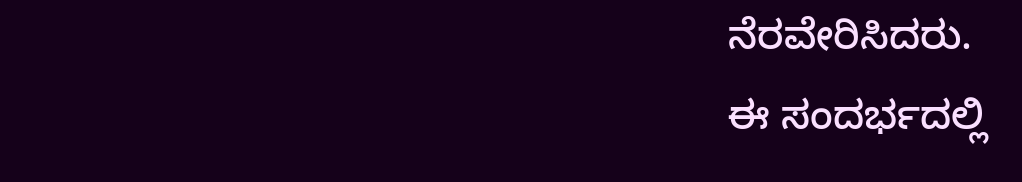ನೆರವೇರಿಸಿದರು.
ಈ ಸಂದರ್ಭದಲ್ಲಿ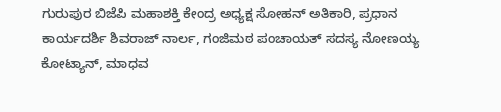ಗುರುಪುರ ಬಿಜೆಪಿ ಮಹಾಶಕ್ತಿ ಕೇಂದ್ರ ಅಧ್ಯಕ್ಷ ಸೋಹನ್ ಅತಿಕಾರಿ, ಪ್ರಧಾನ ಕಾರ್ಯದರ್ಶಿ ಶಿವರಾಜ್ ನಾರ್ಲ, ಗಂಜಿಮಠ ಪಂಚಾಯತ್ ಸದಸ್ಯ ನೋಣಯ್ಯ ಕೋಟ್ಯಾನ್, ಮಾಧವ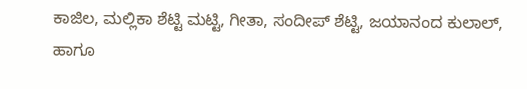ಕಾಜಿಲ, ಮಲ್ಲಿಕಾ ಶೆಟ್ಟಿ ಮಟ್ಟಿ, ಗೀತಾ, ಸಂದೀಪ್ ಶೆಟ್ಟಿ, ಜಯಾನಂದ ಕುಲಾಲ್, ಹಾಗೂ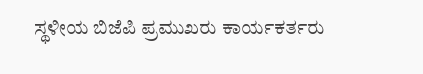ಸ್ಥಳೀಯ ಬಿಜೆಪಿ ಪ್ರಮುಖರು ಕಾರ್ಯಕರ್ತರು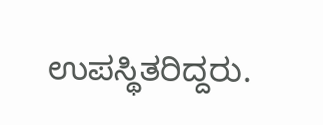ಉಪಸ್ಥಿತರಿದ್ದರು.